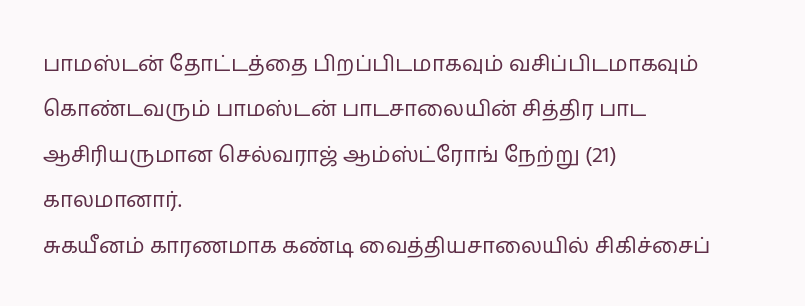பாமஸ்டன் தோட்டத்தை பிறப்பிடமாகவும் வசிப்பிடமாகவும் கொண்டவரும் பாமஸ்டன் பாடசாலையின் சித்திர பாட ஆசிரியருமான செல்வராஜ் ஆம்ஸ்ட்ரோங் நேற்று (21) காலமானார்.
சுகயீனம் காரணமாக கண்டி வைத்தியசாலையில் சிகிச்சைப்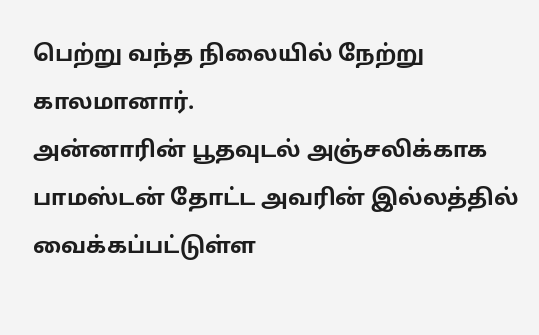பெற்று வந்த நிலையில் நேற்று காலமானார்.
அன்னாரின் பூதவுடல் அஞ்சலிக்காக பாமஸ்டன் தோட்ட அவரின் இல்லத்தில் வைக்கப்பட்டுள்ள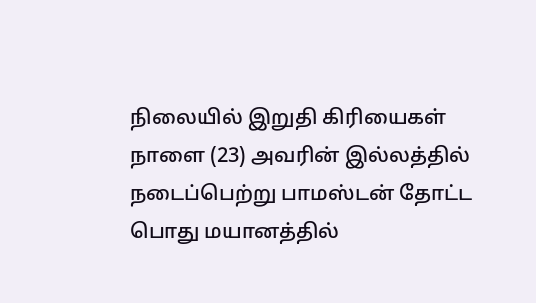நிலையில் இறுதி கிரியைகள் நாளை (23) அவரின் இல்லத்தில் நடைப்பெற்று பாமஸ்டன் தோட்ட பொது மயானத்தில்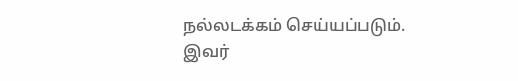நல்லடக்கம் செய்யப்படும்.
இவர்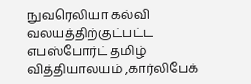நுவரெலியா கல்வி வலயத்திற்குட்பட்ட எபஸ்போர்ட் தமிழ் வித்தியாலயம் ,கார்லிபேக்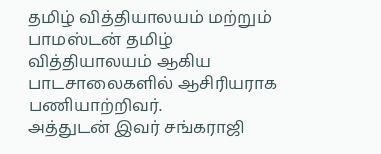தமிழ் வித்தியாலயம் மற்றும் பாமஸ்டன் தமிழ் வித்தியாலயம் ஆகிய பாடசாலைகளில் ஆசிரியராக பணியாற்றிவர்.
அத்துடன் இவர் சங்கராஜி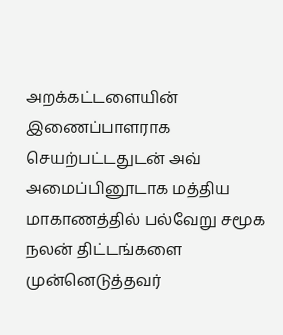அறக்கட்டளையின் இணைப்பாளராக செயற்பட்டதுடன் அவ் அமைப்பினூடாக மத்திய மாகாணத்தில் பல்வேறு சமூக நலன் திட்டங்களை முன்னெடுத்தவர்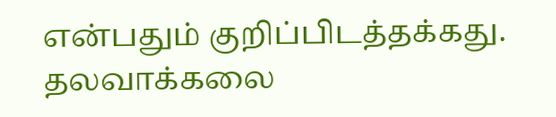என்பதும் குறிப்பிடத்தக்கது.
தலவாக்கலை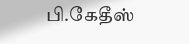பி.கேதீஸ்